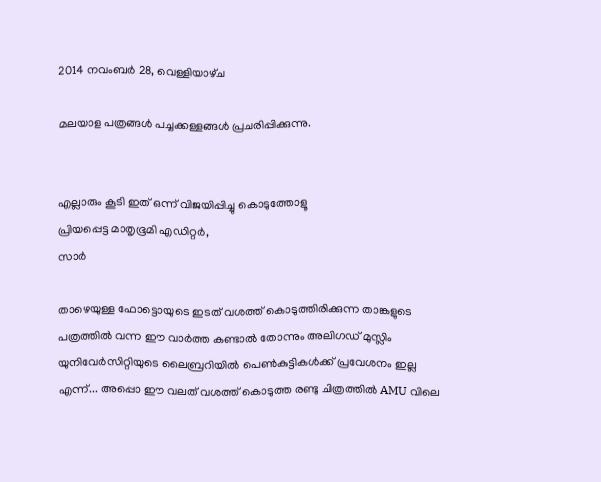2014 നവംബർ 28, വെള്ളിയാഴ്‌ച

മലയാള പത്രങ്ങള്‍ പച്ചക്കള്ളങ്ങള്‍ പ്രചരിപ്പിക്കുന്നു.


എല്ലാരും കൂടി ഇത് ഒന്ന് വിജയിപ്പിച്ചു കൊടുത്തോളൂ
പ്രിയപ്പെട്ട മാതൃഭൂമി എഡിറ്റര്‍,
സാര്‍

താഴെയുള്ള ഫോട്ടൊയുടെ ഇടത് വശത്ത് കൊടുത്തിരിക്കുന്ന താങ്കളുടെ
പത്രത്തിൽ വന്ന ഈ വാർത്ത കണ്ടാൽ തോന്നും അലിഗഡ് മുസ്ലിം
യുനിവേര്‍സിറ്റിയുടെ ലൈബ്രറിയില്‍ പെണ്‍കുട്ടികള്‍ക്ക് പ്രവേശനം ഇല്ല
എന്ന്... അപ്പൊ ഈ വലത് വശത്ത് കൊടുത്ത രണ്ടു ചിത്രത്തില്‍ AMU വിലെ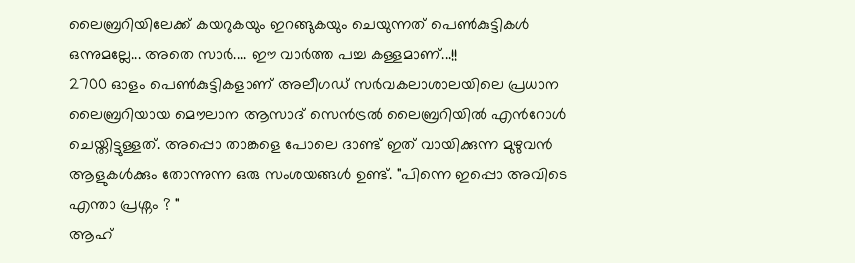ലൈബ്രറിയിലേക്ക് കയറുകയും ഇറങ്ങുകയും ചെയുന്നത് പെണ്‍കുട്ടികള്‍
ഒന്നുമല്ലേ... അതെ സാര്‍.... ഈ വാര്‍ത്ത പച്ച കള്ളമാണ്...!!
2700 ഓളം പെണ്‍കുട്ടികളാണ് അലീഗഡ് സര്‍വകലാശാലയിലെ പ്രധാന
ലൈബ്രറിയായ മൌലാന ആസാദ് സെന്‍ട്രല്‍ ലൈബ്രറിയില്‍ എന്‍റോള്‍
ചെയ്തിട്ടുള്ളത്. അപ്പൊ താങ്കളെ പോലെ ദാണ്ട്‌ ഇത് വായിക്കുന്ന മുഴുവന്‍
ആളുകള്‍ക്കും തോന്നുന്ന ഒരു സംശയങ്ങള്‍ ഉണ്ട്. "പിന്നെ ഇപ്പൊ അവിടെ
എന്താ പ്രശ്നം ? "
ആഹ്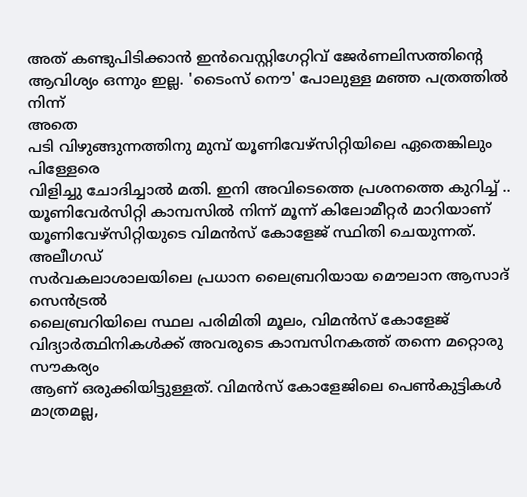അത് കണ്ടുപിടിക്കാന്‍ ഇന്‍വെസ്റ്റിഗേറ്റിവ് ജേര്‍ണലിസത്തിന്റെ
ആവിശ്യം ഒന്നും ഇല്ല. 'ടൈംസ്‌ നൌ' പോലുള്ള മഞ്ഞ പത്രത്തില്‍ നിന്ന്
അതെ
പടി വിഴുങ്ങുന്നത്തിനു മുമ്പ് യൂണിവേഴ്സിറ്റിയിലെ ഏതെങ്കിലും പിള്ളേരെ
വിളിച്ചു ചോദിച്ചാല്‍ മതി. ഇനി അവിടെത്തെ പ്രശനത്തെ കുറിച്ച് ..
യൂണിവേര്‍‌സിറ്റി കാമ്പസില്‍ നിന്ന് മൂന്ന് കിലോമീറ്റര്‍ മാറിയാണ്
യൂണിവേഴ്സിറ്റിയുടെ വിമന്‍സ് കോളേജ് സ്ഥിതി ചെയുന്നത്. അലീഗഡ്
സര്‍വകലാശാലയിലെ പ്രധാന ലൈബ്രറിയായ മൌലാന ആസാദ് സെന്‍ട്രല്‍
ലൈബ്രറിയിലെ സ്ഥല പരിമിതി മൂലം, വിമന്‍സ് കോളേജ്
വിദ്യാര്‍ത്ഥിനികള്‍ക്ക് അവരുടെ കാമ്പസിനകത്ത് തന്നെ മറ്റൊരു സൗകര്യം
ആണ് ഒരുക്കിയിട്ടുള്ളത്. വിമന്‍സ് കോളേജിലെ പെണ്‍കുട്ടികള്‍ മാത്രമല്ല,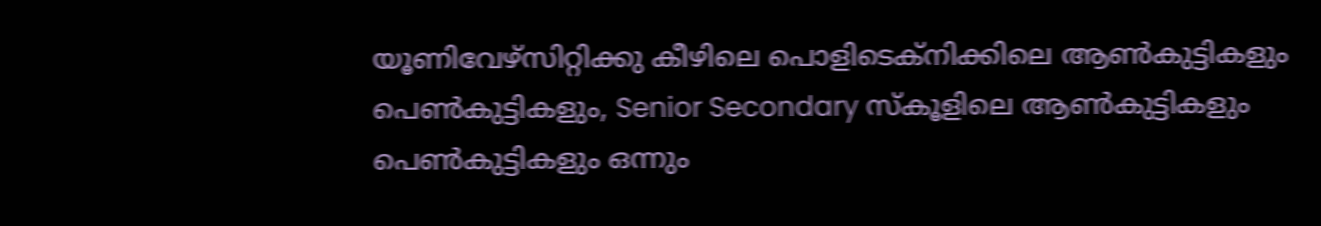യൂണിവേഴ്സിറ്റിക്കു കീഴിലെ പൊളിടെക്നിക്കിലെ ആണ്‍കുട്ടികളും
പെണ്‍കുട്ടികളും, Senior Secondary സ്കൂളിലെ ആണ്‍കുട്ടികളും
പെണ്‍കുട്ടികളും ഒന്നും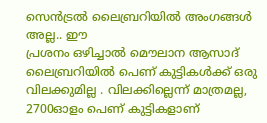സെന്‍ട്രല്‍ ലൈബ്രറിയില്‍ അംഗങ്ങള്‍ അല്ല.. ഈ
പ്രശനം ഒഴിച്ചാല്‍ മൌലാന ആസാദ് ലൈബ്രറിയില്‍ പെണ് കുട്ടികള്‍ക്ക് ഒരു
വിലക്കുമില്ല . വിലക്കില്ലെന്ന് മാത്രമല്ല, 2700ഓളം പെണ് കുട്ടികളാണ്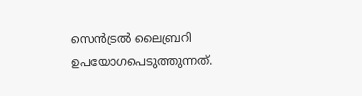സെന്‍ട്രല്‍ ലൈബ്രറി ഉപയോഗപെടുത്തുന്നത്.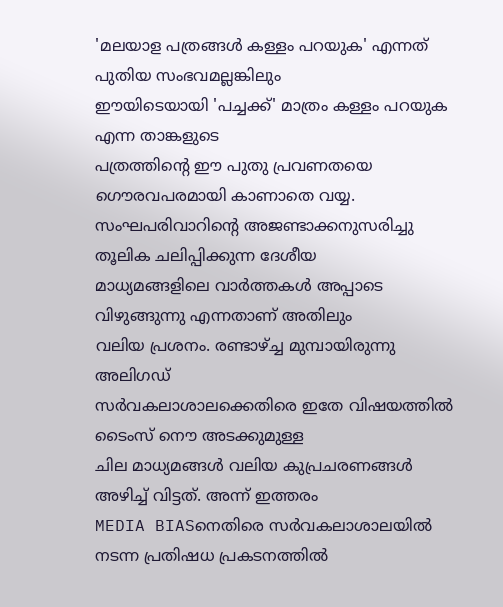'മലയാള പത്രങ്ങള്‍ കള്ളം പറയുക' എന്നത് പുതിയ സംഭവമല്ലങ്കിലും
ഈയിടെയായി 'പച്ചക്ക്' മാത്രം കള്ളം പറയുക എന്ന താങ്കളുടെ
പത്രത്തിന്റെ ഈ പുതു പ്രവണതയെ ഗൌരവപരമായി കാണാതെ വയ്യ.
സംഘപരിവാറിന്റെ അജണ്ടാക്കനുസരിച്ചു തൂലിക ചലിപ്പിക്കുന്ന ദേശീയ
മാധ്യമങ്ങളിലെ വാര്‍ത്തകള്‍ അപ്പാടെ വിഴുങ്ങുന്നു എന്നതാണ് അതിലും
വലിയ പ്രശനം. രണ്ടാഴ്ച്ച മുമ്പായിരുന്നു അലിഗഡ്
സര്‍വകലാശാലക്കെതിരെ ഇതേ വിഷയത്തില്‍ ടൈംസ്‌ നൌ അടക്കുമുള്ള
ചില മാധ്യമങ്ങള്‍ വലിയ കുപ്രചരണങ്ങള്‍ അഴിച്ച് വിട്ടത്. അന്ന് ഇത്തരം
MEDIA BIASനെതിരെ സര്‍വകലാശാലയില്‍ നടന്ന പ്രതിഷധ പ്രകടനത്തില്‍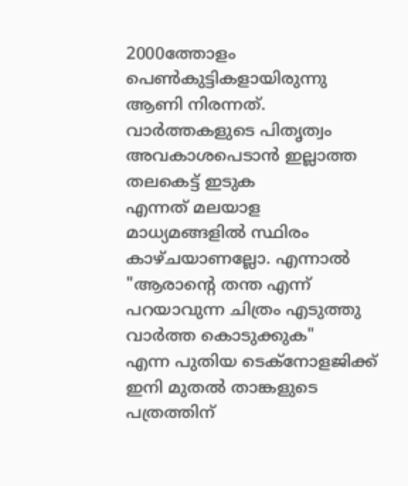2000ത്തോളം പെണ്‍കുട്ടികളായിരുന്നു ആണി നിരന്നത്.
വാര്‍ത്തകളുടെ പിതൃത്വം അവകാശപെടാന്‍ ഇല്ലാത്ത തലകെട്ട് ഇടുക
എന്നത് മലയാള മാധ്യമങ്ങളില്‍ സ്ഥിരം കാഴ്ചയാണല്ലോ. എന്നാല്‍
"ആരാന്റെ തന്ത എന്ന് പറയാവുന്ന ചിത്രം എടുത്തു വാര്‍ത്ത കൊടുക്കുക"
എന്ന പുതിയ ടെക്നോളജിക്ക് ഇനി മുതല്‍ താങ്കളുടെ പത്രത്തിന്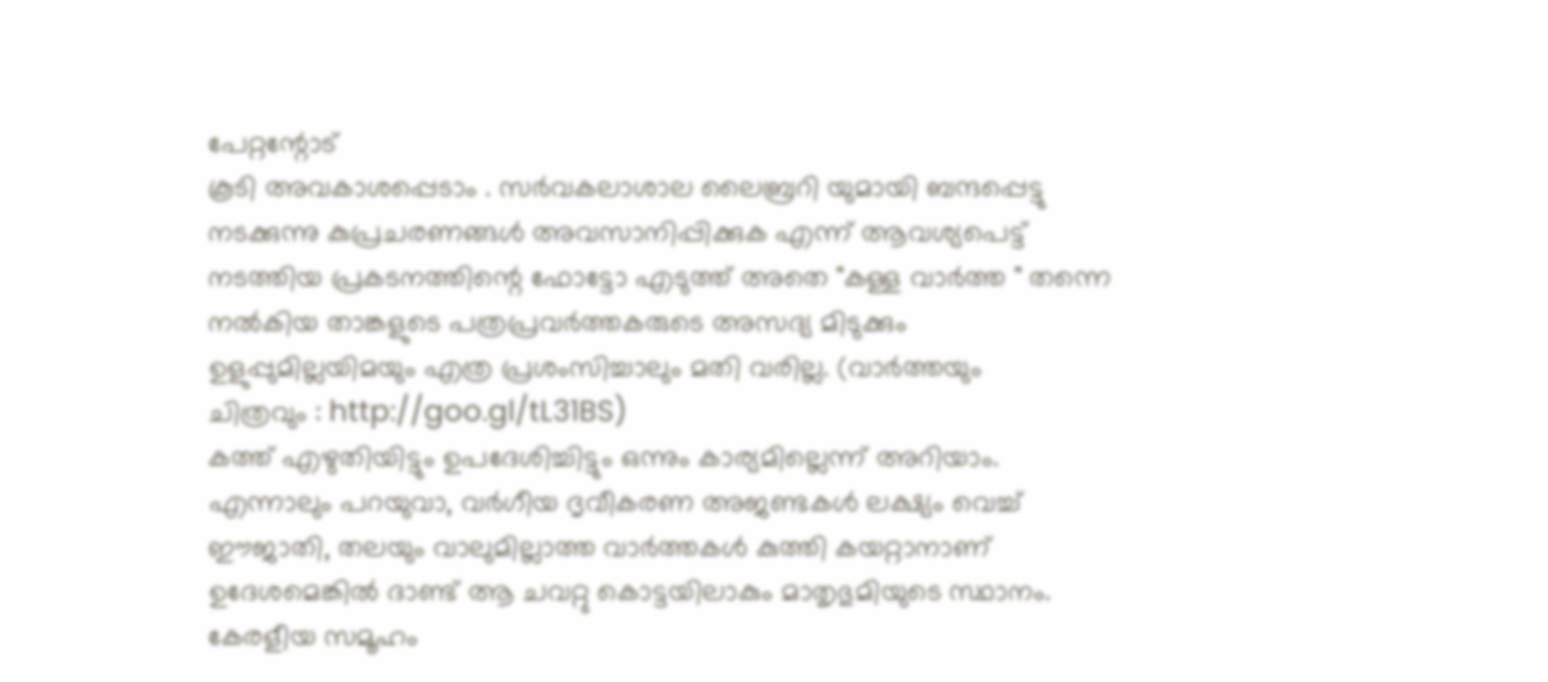പേറ്റന്റോട്
കൂടി അവകാശപ്പെടാം . സര്‍വകലാശാല ലൈബ്രറി യുമായി ബന്ദപ്പെട്ടു
നടക്കുന്നു കുപ്രചരണങ്ങള്‍ അവസാനിപ്പിക്കുക എന്ന് ആവശ്യപെട്ട്
നടത്തിയ പ്രകടനത്തിന്റെ ഫോട്ടോ എടുത്ത് അതെ "കള്ള വാര്‍ത്ത " തന്നെ
നല്‍കിയ താങ്കളുടെ പത്രപ്രവര്‍ത്തകരുടെ അസദ്യ മിടുക്കും
ഉളുപ്പുമില്ലയിമയും എത്ര പ്രശംസിച്ചാലും മതി വരില്ല. (വാര്‍ത്തയും
ചിത്രവും : http://goo.gl/tL31BS)
കത്ത് എഴുതിയിട്ടും ഉപദേശിച്ചിട്ടും ഒന്നും കാര്യമില്ലെന്ന് അറിയാം.
എന്നാലും പറയുവാ, വര്‍ഗീയ ദൃവീകരണ അജണ്ടകള്‍ ലക്ഷ്യം വെച്ച്
ഈജാതി, തലയും വാലുമില്ലാത്ത വാര്‍ത്തകള്‍ കുത്തി കയറ്റാനാണ്
ഉദേശമെങ്കില്‍ ദാണ്ട്‌ ആ ചവറ്റു കൊട്ടയിലാകും മാതൃഭുമിയുടെ സ്ഥാനം.
കേരളീയ സമൂഹം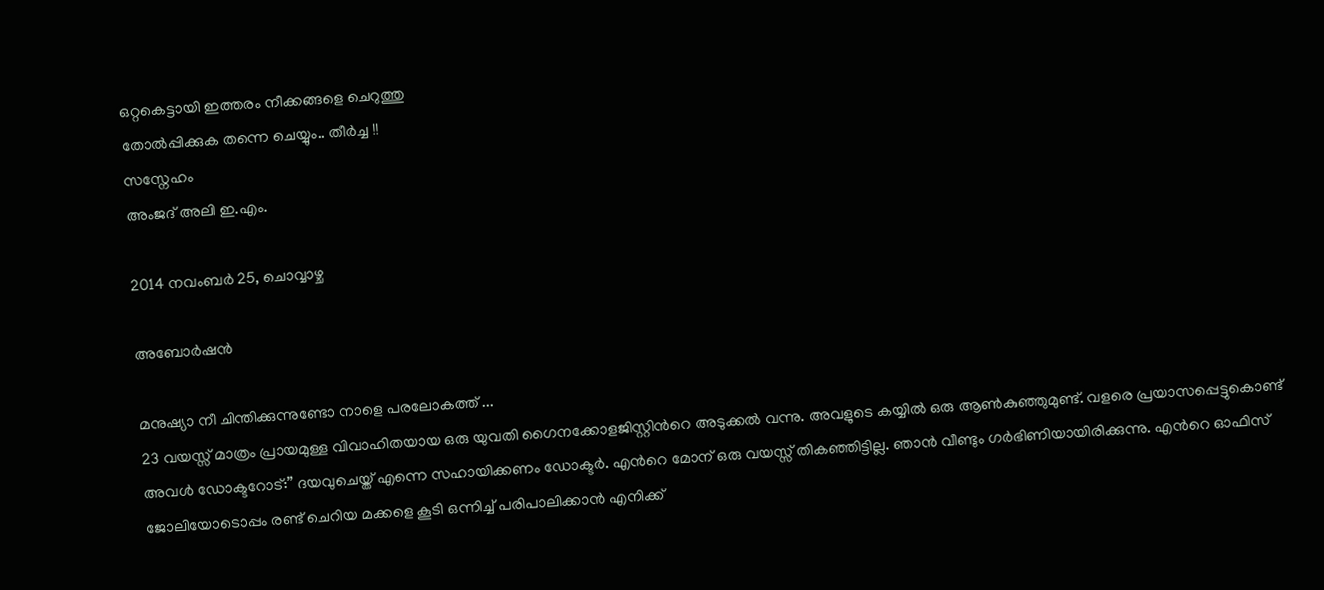ഒറ്റകെട്ടായി ഇത്തരം നീക്കങ്ങളെ ചെറുത്തു
തോല്‍പ്പിക്കുക തന്നെ ചെയ്യും.. തീര്‍ച്ച !!
സസ്നേഹം
അംജദ് അലി ഇ.എം.

2014 നവംബർ 25, ചൊവ്വാഴ്ച

അബോര്‍ഷന്‍

മനുഷ്യാ നീ ചിന്തിക്കുന്നുണ്ടോ നാളെ പരലോകത്ത് ...
23 വയസ്സ് മാത്രം പ്രായമുള്ള വിവാഹിതയായ ഒരു യുവതി ഗൈനക്കോളജിസ്റ്റിന്‍റെ അടുക്കല്‍ വന്നു. അവളുടെ കയ്യില്‍ ഒരു ആണ്‍കുഞ്ഞുമുണ്ട്. വളരെ പ്രയാസപ്പെട്ടുകൊണ്ട് അവള്‍ ഡോക്ടറോട്:” ദയവുചെയ്ത് എന്നെ സഹായിക്കണം ഡോക്ടര്‍. എന്‍റെ മോന് ഒരു വയസ്സ് തികഞ്ഞിട്ടില്ല. ഞാന്‍ വീണ്ടും ഗര്‍ഭിണിയായിരിക്കുന്നു. എന്‍റെ ഓഫിസ് ജോലിയോടൊപ്പം രണ്ട് ചെറിയ മക്കളെ കൂടി ഒന്നിച്ച് പരിപാലിക്കാന്‍ എനിക്ക്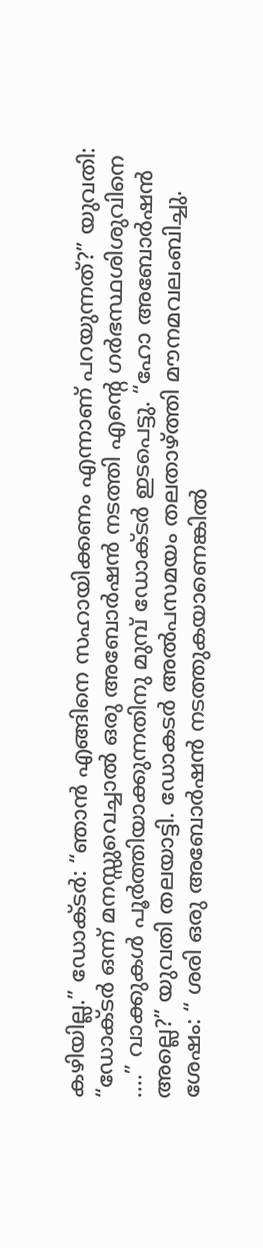കഴിയില്ല.” ഡോക്ടര്‍: “ഞാന്‍ എങ്ങിനെ സഹായിക്കണം എന്നാണ് പറയുന്നത്?” യുവതി: “ഡോക്ടര്‍ ഒന്ന് മനസ്സുവെച്ചാല്‍ ഒരു അബോര്‍ഷന്‍ നടത്തി എന്‍റെ ഗര്‍ഭസ്ഥശിശുവിനെ ....” വാക്കുകള്‍ പൂര്‍ത്തിയാക്കുന്നതിനു മുമ്പ് ഡോക്ടര്‍ ഇടപെട്ടു. “ഹോ അബോര്‍ഷന്‍ അല്ലെ?” യുവതി തലയാട്ടി. ഡോകടര്‍ അല്‍പസമയം തലതാഴ്ത്തി മൗനമവലംബിച്ചു. ശേഷം: “ ശരി ഒരു അബോര്‍ഷന്‍ നടത്തുകയാണെങ്കില്‍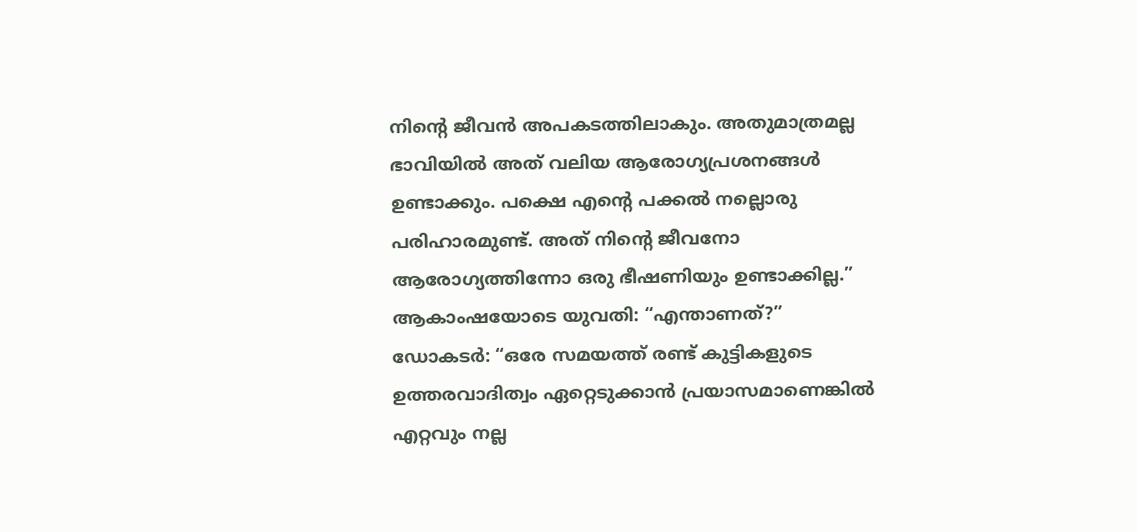നിന്‍റെ ജീവന്‍ അപകടത്തിലാകും. അതുമാത്രമല്ല ഭാവിയില്‍ അത് വലിയ ആരോഗ്യപ്രശനങ്ങള്‍ ഉണ്ടാക്കും. പക്ഷെ എന്‍റെ പക്കല്‍ നല്ലൊരു പരിഹാരമുണ്ട്. അത് നിന്‍റെ ജീവനോ ആരോഗ്യത്തിന്നോ ഒരു ഭീഷണിയും ഉണ്ടാക്കില്ല.” ആകാംഷയോടെ യുവതി: “എന്താണത്?” ഡോകടര്‍: “ഒരേ സമയത്ത് രണ്ട് കുട്ടികളുടെ ഉത്തരവാദിത്വം ഏറ്റെടുക്കാന്‍ പ്രയാസമാണെങ്കില്‍ എറ്റവും നല്ല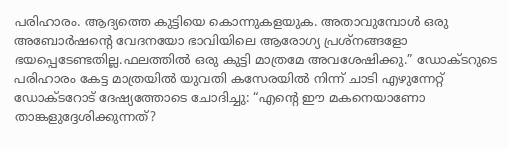പരിഹാരം. ആദ്യത്തെ കുട്ടിയെ കൊന്നുകളയുക. അതാവുമ്പോള്‍ ഒരു അബോര്‍ഷന്‍റെ വേദനയോ ഭാവിയിലെ ആരോഗ്യ പ്രശ്നങ്ങളോ ഭയപ്പെടേണ്ടതില്ല.ഫലത്തില്‍ ഒരു കുട്ടി മാത്രമേ അവശേഷിക്കു.” ഡോക്ടറുടെ പരിഹാരം കേട്ട മാത്രയില്‍ യുവതി കസേരയില്‍ നിന്ന് ചാടി എഴുന്നേറ്റ് ഡോക്ടറോട് ദേഷ്യത്തോടെ ചോദിച്ചു: “എന്‍റെ ഈ മകനെയാണോ താങ്കളുദ്ദേശിക്കുന്നത്?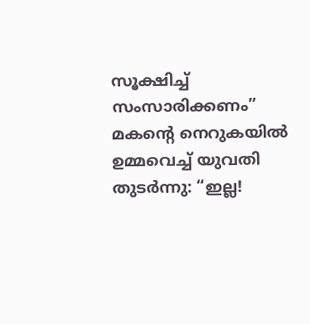സൂക്ഷിച്ച് സംസാരിക്കണം” മകന്‍റെ നെറുകയില്‍ ഉമ്മവെച്ച് യുവതി തുടര്‍ന്നു: “ഇല്ല!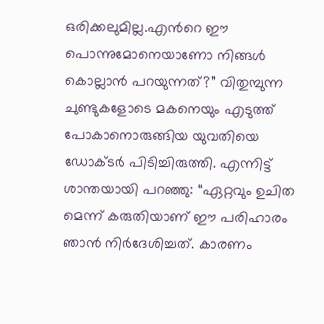ഒരിക്കലുമില്ല.എന്‍റെ ഈ പൊന്നുമോനെയാണോ നിങ്ങള്‍ കൊല്ലാന്‍ പറയുന്നത്?” വിതുമ്പുന്ന ചുണ്ടുകളോടെ മകനെയും എടുത്ത് പോകാനൊരുങ്ങിയ യുവതിയെ ഡോക്ടര്‍ പിടിച്ചിരുത്തി. എന്നിട്ട് ശാന്തയായി പറഞ്ഞു: “ഏറ്റവും ഉചിത മെന്ന് കരുതിയാണ് ഈ പരിഹാരം ഞാന്‍ നിര്‍ദേശിച്ചത്. കാരണം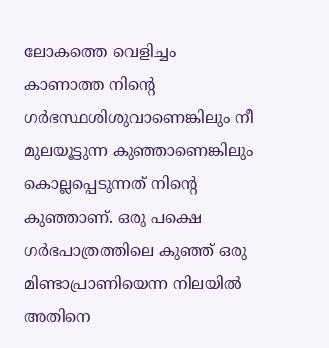ലോകത്തെ വെളിച്ചം കാണാത്ത നിന്‍റെ ഗര്‍ഭസ്ഥശിശുവാണെങ്കിലും നീ മുലയൂട്ടുന്ന കുഞ്ഞാണെങ്കിലും കൊല്ലപ്പെടുന്നത് നിന്‍റെ കുഞ്ഞാണ്. ഒരു പക്ഷെ ഗര്‍ഭപാത്രത്തിലെ കുഞ്ഞ് ഒരു മിണ്ടാപ്രാണിയെന്ന നിലയില്‍ അതിനെ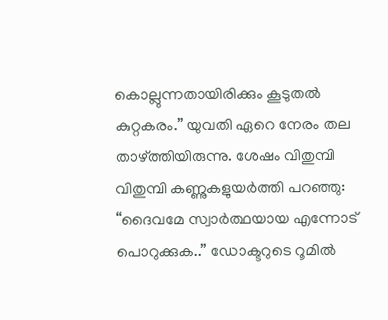കൊല്ലുന്നതായിരിക്കും കൂടുതല്‍ കുറ്റകരം.” യുവതി ഏറെ നേരം തല താഴ്ത്തിയിരുന്നു. ശേഷം വിതുമ്പി വിതുമ്പി കണ്ണുകളുയര്‍ത്തി പറഞ്ഞു: “ദൈവമേ സ്വാര്‍ത്ഥയായ എന്നോട് പൊറുക്കുക..” ഡോക്ടറുടെ റൂമില്‍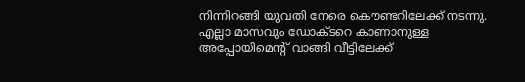നിന്നിറങ്ങി യുവതി നേരെ കൌണ്ടറിലേക്ക് നടന്നു. എല്ലാ മാസവും ഡോക്ടറെ കാണാനുള്ള അപ്പോയിമെന്‍റ് വാങ്ങി വീട്ടിലേക്ക്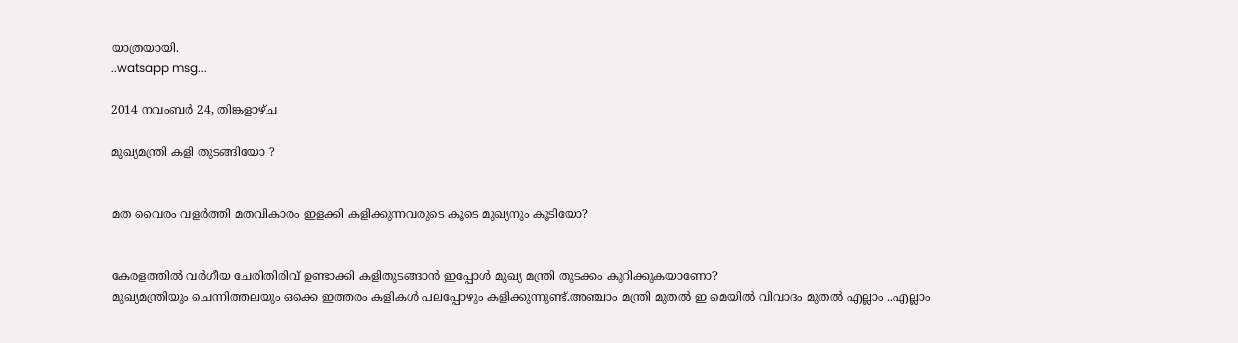യാത്രയായി.
..watsapp msg...

2014 നവംബർ 24, തിങ്കളാഴ്‌ച

മുഖ്യമന്ത്രി കളി തുടങ്ങിയോ ?


മത വൈരം വളര്‍ത്തി മതവികാരം ഇളക്കി കളിക്കുന്നവരുടെ കൂടെ മുഖ്യനും കൂടിയോ?


കേരളത്തില്‍ വര്‍ഗീയ ചേരിതിരിവ്‌ ഉണ്ടാക്കി കളിതുടങ്ങാന്‍ ഇപ്പോള്‍ മുഖ്യ മന്ത്രി തുടക്കം കുറിക്കുകയാണോ?
മുഖ്യമന്ത്രിയും ചെന്നിത്തലയും ഒക്കെ ഇത്തരം കളികള്‍ പലപ്പോഴും കളിക്കുന്നുണ്ട്.അഞ്ചാം മന്ത്രി മുതല്‍ ഇ മെയില്‍ വിവാദം മുതല്‍ എല്ലാം ..എല്ലാം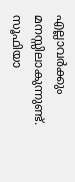എല്ലാവര്‍ക്കും മനസ്സിലാകുന്നുണ്ട്.
സൂഫിയാ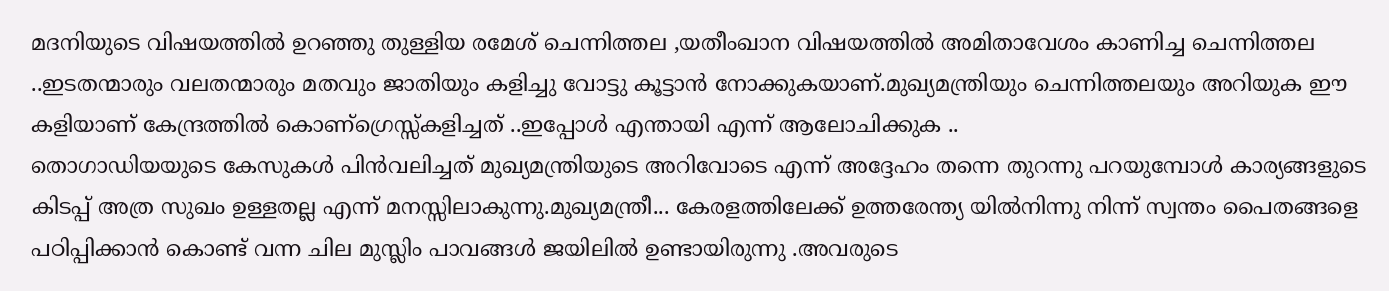മദനിയുടെ വിഷയത്തില്‍ ഉറഞ്ഞു തുള്ളിയ രമേശ്‌ ചെന്നിത്തല ,യതീംഖാന വിഷയത്തില്‍ അമിതാവേശം കാണിച്ച ചെന്നിത്തല ..ഇടതന്മാരും വലതന്മാരും മതവും ജാതിയും കളിച്ചു വോട്ടു കൂട്ടാന്‍ നോക്കുകയാണ്.മുഖ്യമന്ത്രിയും ചെന്നിത്തലയും അറിയുക ഈ കളിയാണ് കേന്ദ്രത്തില്‍ കൊണ്ഗ്രെസ്സ്കളിച്ചത് ..ഇപ്പോള്‍ എന്തായി എന്ന് ആലോചിക്കുക ..
തൊഗാഡിയയുടെ കേസുകള്‍ പിന്‍വലിച്ചത് മുഖ്യമന്ത്രിയുടെ അറിവോടെ എന്ന് അദ്ദേഹം തന്നെ തുറന്നു പറയുമ്പോള്‍ കാര്യങ്ങളുടെ കിടപ്പ് അത്ര സുഖം ഉള്ളതല്ല എന്ന് മനസ്സിലാകുന്നു.മുഖ്യമന്ത്രീ... കേരളത്തിലേക്ക് ഉത്തരേന്ത്യ യില്‍നിന്നു നിന്ന് സ്വന്തം പൈതങ്ങളെ പഠിപ്പിക്കാന്‍ കൊണ്ട് വന്ന ചില മുസ്ലിം പാവങ്ങള്‍ ജയിലില്‍ ഉണ്ടായിരുന്നു .അവരുടെ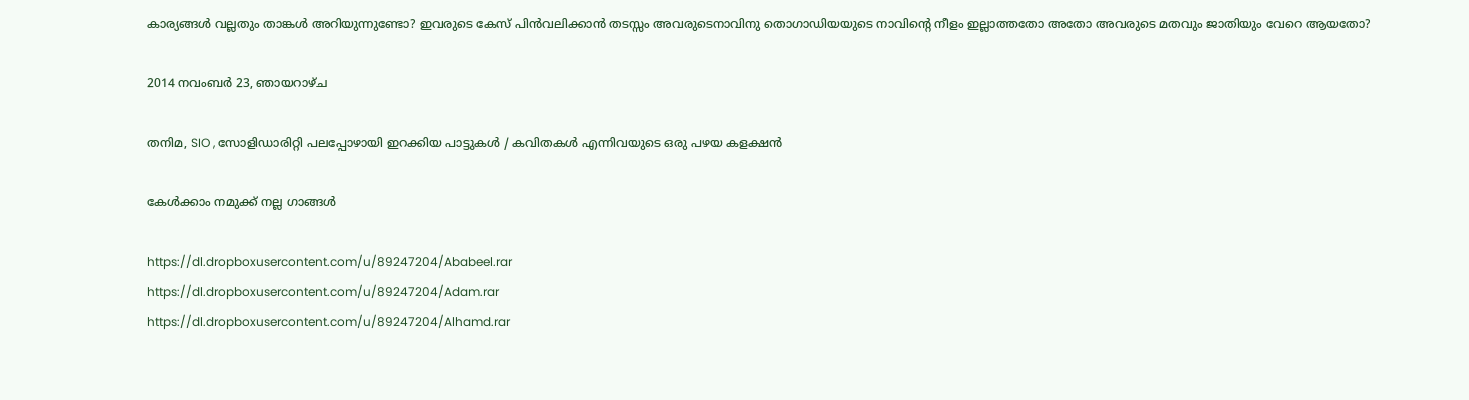കാര്യങ്ങള്‍ വല്ലതും താങ്കള്‍ അറിയുന്നുണ്ടോ? ഇവരുടെ കേസ് പിന്‍വലിക്കാന്‍ തടസ്സം അവരുടെനാവിനു തൊഗാഡിയയുടെ നാവിന്റെ നീളം ഇല്ലാത്തതോ അതോ അവരുടെ മതവും ജാതിയും വേറെ ആയതോ?

2014 നവംബർ 23, ഞായറാഴ്‌ച

തനിമ, SIO , സോളിഡാരിറ്റി പലപ്പോഴായി ഇറക്കിയ പാട്ടുകള്‍ / കവിതകള്‍ എന്നിവയുടെ ഒരു പഴയ കളക്ഷന്‍

കേള്‍ക്കാം നമുക്ക് നല്ല ഗാങ്ങള്‍

https://dl.dropboxusercontent.com/u/89247204/Ababeel.rar
https://dl.dropboxusercontent.com/u/89247204/Adam.rar
https://dl.dropboxusercontent.com/u/89247204/Alhamd.rar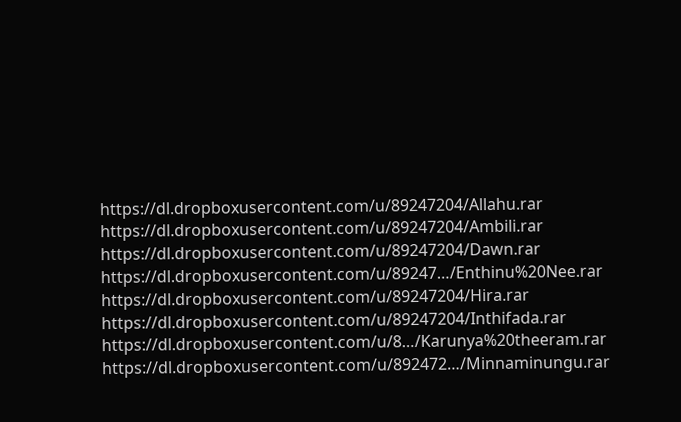https://dl.dropboxusercontent.com/u/89247204/Allahu.rar
https://dl.dropboxusercontent.com/u/89247204/Ambili.rar
https://dl.dropboxusercontent.com/u/89247204/Dawn.rar
https://dl.dropboxusercontent.com/u/89247…/Enthinu%20Nee.rar
https://dl.dropboxusercontent.com/u/89247204/Hira.rar
https://dl.dropboxusercontent.com/u/89247204/Inthifada.rar
https://dl.dropboxusercontent.com/u/8…/Karunya%20theeram.rar
https://dl.dropboxusercontent.com/u/892472…/Minnaminungu.rar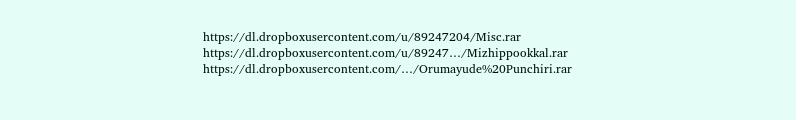https://dl.dropboxusercontent.com/u/89247204/Misc.rar
https://dl.dropboxusercontent.com/u/89247…/Mizhippookkal.rar
https://dl.dropboxusercontent.com/…/Orumayude%20Punchiri.rar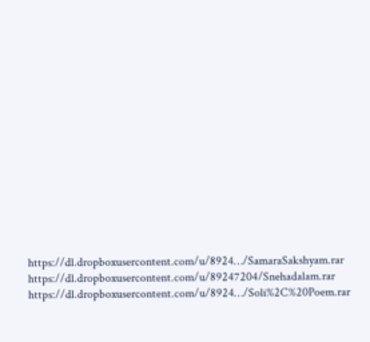https://dl.dropboxusercontent.com/u/8924…/SamaraSakshyam.rar
https://dl.dropboxusercontent.com/u/89247204/Snehadalam.rar
https://dl.dropboxusercontent.com/u/8924…/Soli%2C%20Poem.rar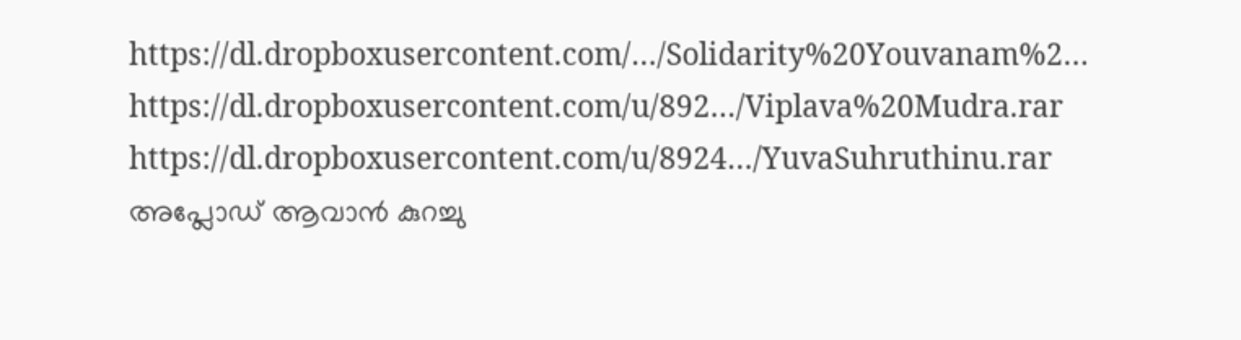https://dl.dropboxusercontent.com/…/Solidarity%20Youvanam%2…
https://dl.dropboxusercontent.com/u/892…/Viplava%20Mudra.rar
https://dl.dropboxusercontent.com/u/8924…/YuvaSuhruthinu.rar
അപ്ലോഡ് ആവാന്‍ കുറച്ചു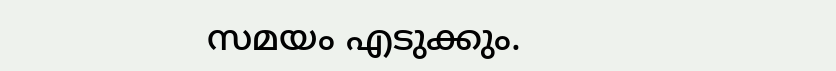സമയം എടുക്കും.